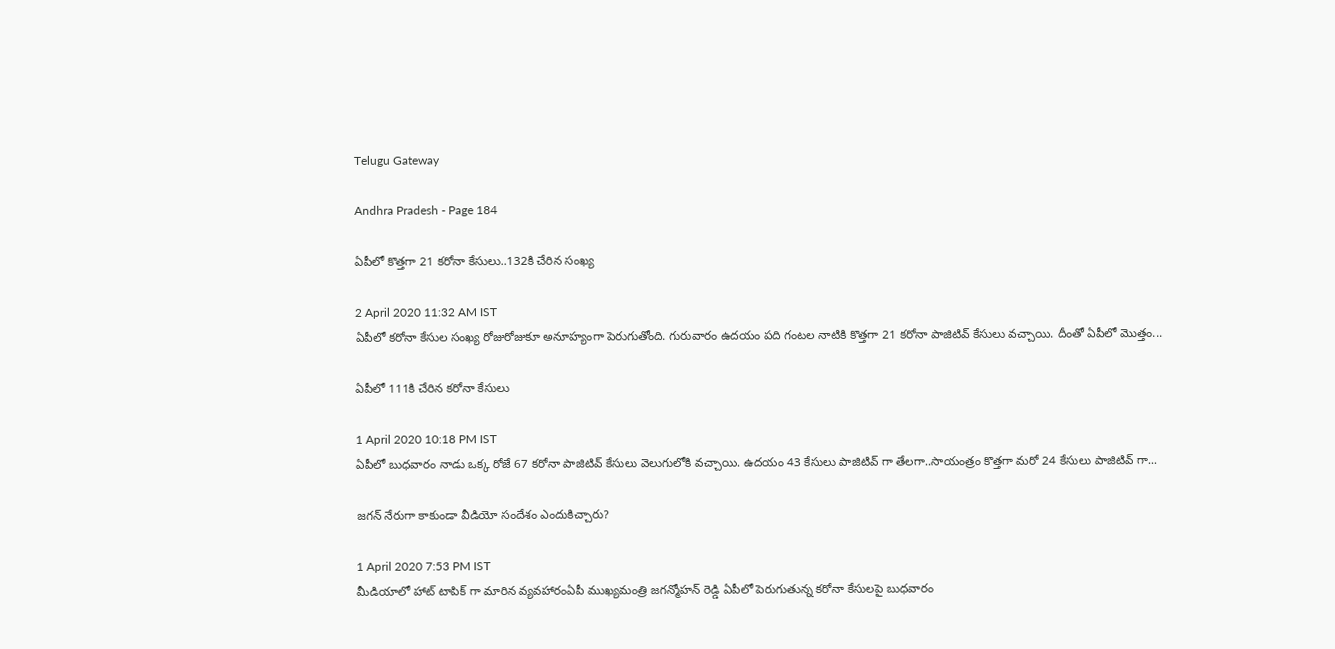Telugu Gateway

Andhra Pradesh - Page 184

ఏపీలో కొత్తగా 21 కరోనా కేసులు..132కి చేరిన సంఖ్య

2 April 2020 11:32 AM IST
ఏపీలో కరోనా కేసుల సంఖ్య రోజురోజుకూ అనూహ్యంగా పెరుగుతోంది. గురువారం ఉదయం పది గంటల నాటికి కొత్తగా 21 కరోనా పాజిటివ్ కేసులు వచ్చాయి. దీంతో ఏపీలో మొత్తం...

ఏపీలో 111కి చేరిన కరోనా కేసులు

1 April 2020 10:18 PM IST
ఏపీలో బుధవారం నాడు ఒక్క రోజే 67 కరోనా పాజిటివ్ కేసులు వెలుగులోకి వచ్చాయి. ఉదయం 43 కేసులు పాజిటివ్ గా తేలగా..సాయంత్రం కొత్తగా మరో 24 కేసులు పాజిటివ్ గా...

జగన్ నేరుగా కాకుండా వీడియో సందేశం ఎందుకిచ్చారు?

1 April 2020 7:53 PM IST
మీడియాలో హాట్ టాపిక్ గా మారిన వ్యవహారంఏపీ ముఖ్యమంత్రి జగన్మోహన్ రెడ్డి ఏపీలో పెరుగుతున్న కరోనా కేసులపై బుధవారం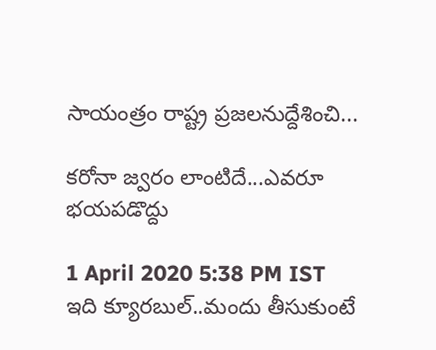సాయంత్రం రాష్ట్ర ప్రజలనుద్దేశించి...

కరోనా జ్వరం లాంటిదే...ఎవరూ భయపడొద్దు

1 April 2020 5:38 PM IST
ఇది క్యూరబుల్..మందు తీసుకుంటే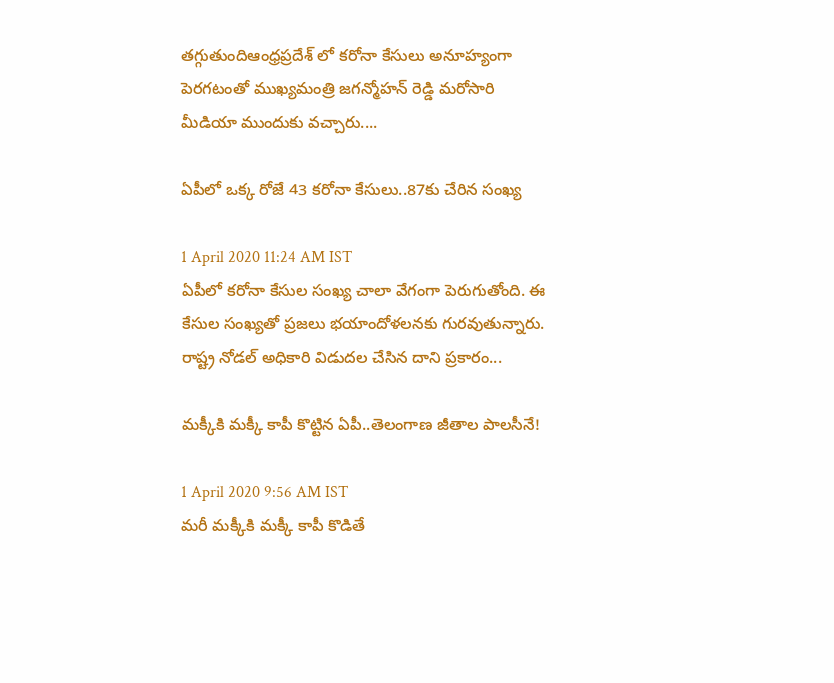తగ్గుతుందిఆంధ్రప్రదేశ్ లో కరోనా కేసులు అనూహ్యంగా పెరగటంతో ముఖ్యమంత్రి జగన్మోహన్ రెడ్డి మరోసారి మీడియా ముందుకు వచ్చారు....

ఏపీలో ఒక్క రోజే 43 కరోనా కేసులు..87కు చేరిన సంఖ్య

1 April 2020 11:24 AM IST
ఏపీలో కరోనా కేసుల సంఖ్య చాలా వేగంగా పెరుగుతోంది. ఈ కేసుల సంఖ్యతో ప్రజలు భయాందోళలనకు గురవుతున్నారు. రాష్ట్ర నోడల్ అధికారి విడుదల చేసిన దాని ప్రకారం...

మక్కీకి మక్కీ కాపీ కొట్టిన ఏపీ..తెలంగాణ జీతాల పాలసీనే!

1 April 2020 9:56 AM IST
మరీ మక్కీకి మక్కీ కాపీ కొడితే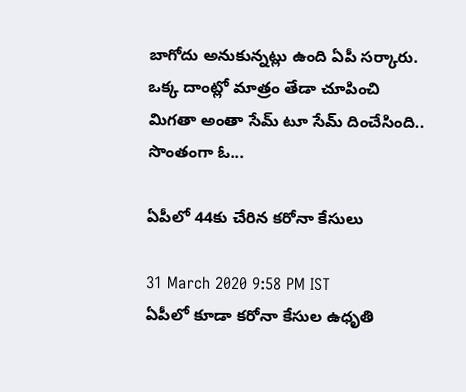బాగోదు అనుకున్నట్లు ఉంది ఏపీ సర్కారు. ఒక్క దాంట్లో మాత్రం తేడా చూపించి మిగతా అంతా సేమ్ టూ సేమ్ దించేసింది.. సొంతంగా ఓ...

ఏపీలో 44కు చేరిన కరోనా కేసులు

31 March 2020 9:58 PM IST
ఏపీలో కూడా కరోనా కేసుల ఉధృతి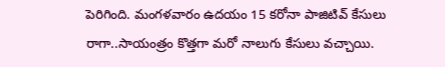పెరిగింది. మంగళవారం ఉదయం 15 కరోనా పాజిటివ్ కేసులు రాగా..సాయంత్రం కొత్తగా మరో నాలుగు కేసులు వచ్చాయి.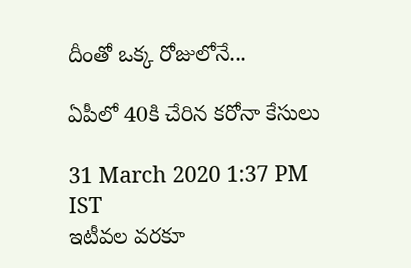దీంతో ఒక్క రోజులోనే...

ఏపీలో 40కి చేరిన కరోనా కేసులు

31 March 2020 1:37 PM IST
ఇటీవల వరకూ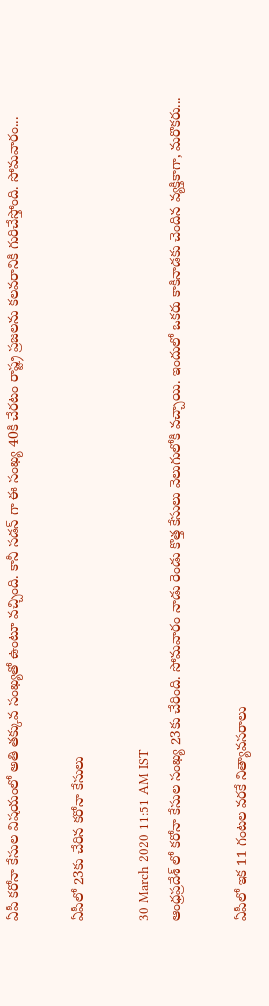ఏపీ కరోనా కేసుల విషయంలో అతి తక్కువ సంఖ్యతో ఉంటూ వచ్చింది. కానీ సడన్ గా ఈ సంఖ్య 40కి చేరటం రాష్ట్ర ప్రజలను కలవరానికి గురిచేస్తోంది. సోమవారం...

ఏపీలో 23కు చేరిన కరోనా కేసులు

30 March 2020 11:51 AM IST
ఆంధ్రప్రదేశ్ లో కరోనా కేసుల సంఖ్య 23కు చేరింది. సోమవారం నాడు రెండు కొత్త కేసులు వెలుగులోకి వచ్చాయి. ఇందులో ఒకరు కాకినాడకు చెందిన వ్యక్తికాగా, మరొకరు...

ఏపీలో ఇక 11 గంటల వరకే నిత్యావసరాలు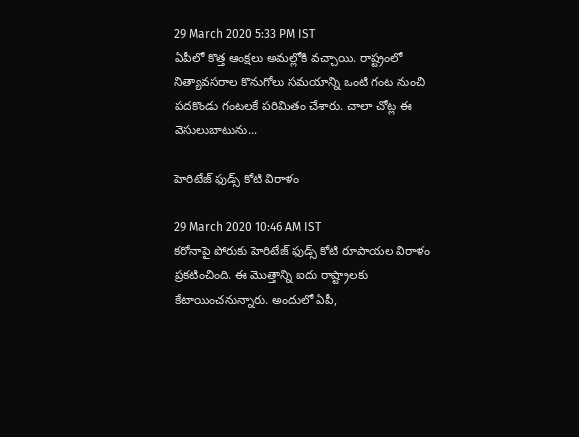29 March 2020 5:33 PM IST
ఏపీలో కొత్త ఆంక్షలు అమల్లోకి వచ్చాయి. రాష్ట్రంలో నిత్యావసరాల కొనుగోలు సమయాన్ని ఒంటి గంట నుంచి పదకొండు గంటలకే పరిమితం చేశారు. చాలా చోట్ల ఈ వెసులుబాటును...

హెరిటేజ్ ఫుడ్స్ కోటి విరాళం

29 March 2020 10:46 AM IST
కరోనాపై పోరుకు హెరిటేజ్ ఫుడ్స్ కోటి రూపాయల విరాళం ప్రకటించింది. ఈ మొత్తాన్ని ఐదు రాష్ట్రాలకు కేటాయించనున్నారు. అందులో ఏపీ,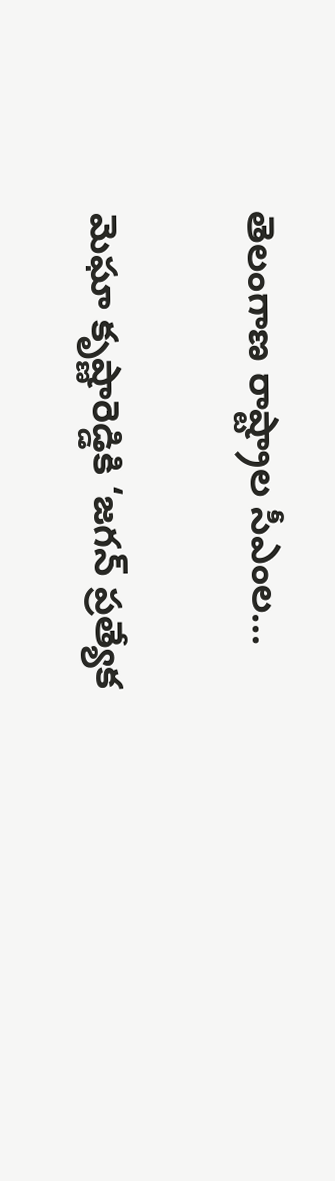తెలంగాణ రాష్ట్రాల సీఎంల...

మెఘా కృష్ణారెడ్డికి ‘జగన్ ప్రత్యేక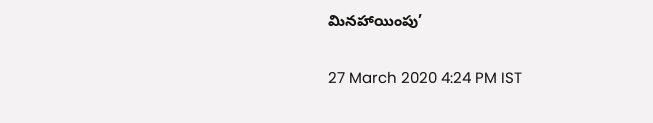మినహాయింపు’

27 March 2020 4:24 PM IST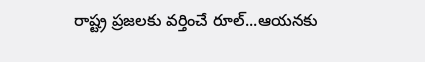రాష్ట్ర ప్రజలకు వర్తించే రూల్...ఆయనకు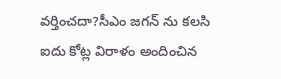వర్తించదా?సీఎం జగన్ ను కలసి ఐదు కోట్ల విరాళం అందించిన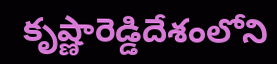కృష్ణారెడ్డిదేశంలోని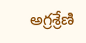అగ్రశ్రేణి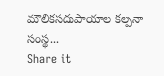మౌలికసదుపాయాల కల్పనా సంస్థ...
Share it